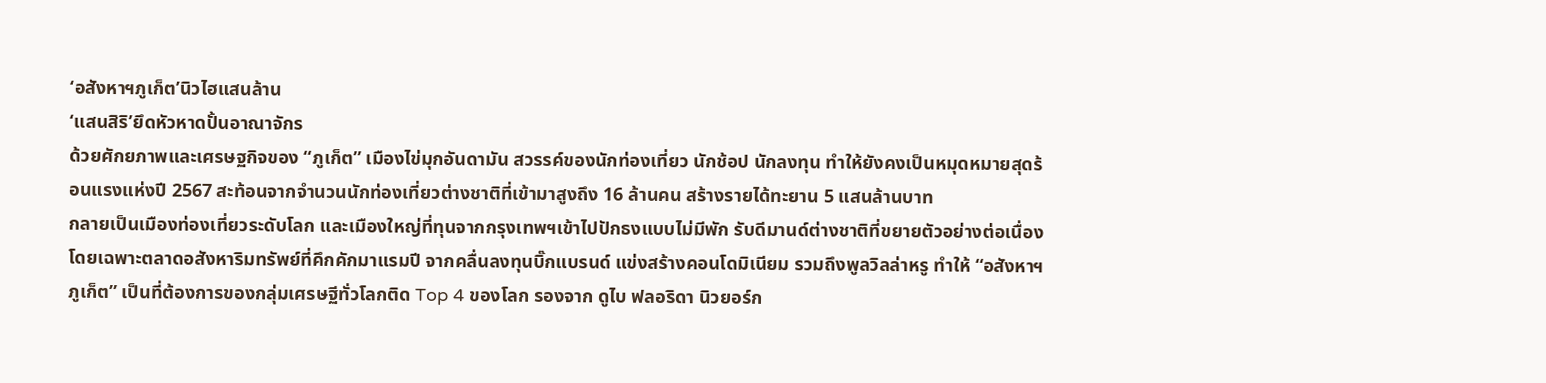‘อสังหาฯภูเก็ต’นิวไฮแสนล้าน
‘แสนสิริ’ยึดหัวหาดปั้นอาณาจักร
ด้วยศักยภาพและเศรษฐกิจของ “ภูเก็ต” เมืองไข่มุกอันดามัน สวรรค์ของนักท่องเที่ยว นักช้อป นักลงทุน ทำให้ยังคงเป็นหมุดหมายสุดร้อนแรงแห่งปี 2567 สะท้อนจากจำนวนนักท่องเที่ยวต่างชาติที่เข้ามาสูงถึง 16 ล้านคน สร้างรายได้ทะยาน 5 แสนล้านบาท
กลายเป็นเมืองท่องเที่ยวระดับโลก และเมืองใหญ่ที่ทุนจากกรุงเทพฯเข้าไปปักธงแบบไม่มีพัก รับดีมานด์ต่างชาติที่ขยายตัวอย่างต่อเนื่อง โดยเฉพาะตลาดอสังหาริมทรัพย์ที่คึกคักมาแรมปี จากคลื่นลงทุนบิ๊กแบรนด์ แข่งสร้างคอนโดมิเนียม รวมถึงพูลวิลล่าหรู ทำให้ “อสังหาฯภูเก็ต” เป็นที่ต้องการของกลุ่มเศรษฐีทั่วโลกติด Top 4 ของโลก รองจาก ดูไบ ฟลอริดา นิวยอร์ก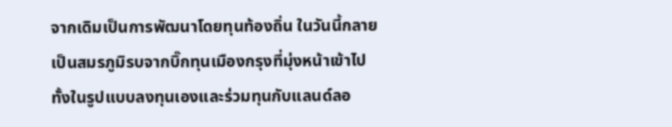จากเดิมเป็นการพัฒนาโดยทุนท้องถิ่น ในวันนี้กลายเป็นสมรภูมิรบจากบิ๊กทุนเมืองกรุงที่มุ่งหน้าเข้าไป ทั้งในรูปแบบลงทุนเองและร่วมทุนกับแลนด์ลอ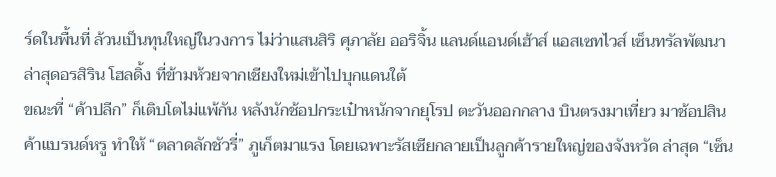ร์ดในพื้นที่ ล้วนเป็นทุนใหญ่ในวงการ ไม่ว่าแสนสิริ ศุภาลัย ออริจิ้น แลนด์แอนด์เฮ้าส์ แอสเซทไวส์ เซ็นทรัลพัฒนา ล่าสุดอรสิริน โฮลดิ้ง ที่ข้ามห้วยจากเชียงใหม่เข้าไปบุกแดนใต้
ขณะที่ “ค้าปลีก” ก็เติบโตไม่แพ้กัน หลังนักช้อปกระเป๋าหนักจากยุโรป ตะวันออกกลาง บินตรงมาเที่ยว มาช้อปสินค้าแบรนด์หรู ทำให้ “ตลาดลักชัวรี่” ภูเก็ตมาแรง โดยเฉพาะรัสเซียกลายเป็นลูกค้ารายใหญ่ของจังหวัด ล่าสุด “เซ็น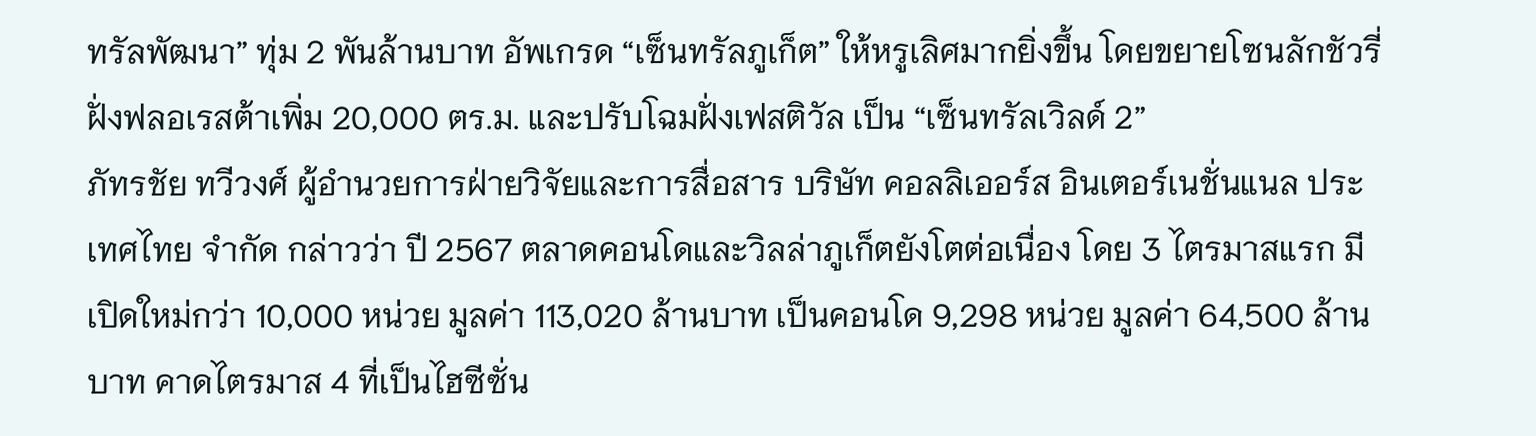ทรัลพัฒนา” ทุ่ม 2 พันล้านบาท อัพเกรด “เซ็นทรัลภูเก็ต” ให้หรูเลิศมากยิ่งขึ้น โดยขยายโซนลักชัวรี่ฝั่งฟลอเรสต้าเพิ่ม 20,000 ตร.ม. และปรับโฉมฝั่งเฟสติวัล เป็น “เซ็นทรัลเวิลด์ 2”
ภัทรชัย ทวีวงศ์ ผู้อำนวยการฝ่ายวิจัยและการสื่อสาร บริษัท คอลลิเออร์ส อินเตอร์เนชั่นแนล ประเทศไทย จำกัด กล่าวว่า ปี 2567 ตลาดคอนโดและวิลล่าภูเก็ตยังโตต่อเนื่อง โดย 3 ไตรมาสแรก มีเปิดใหม่กว่า 10,000 หน่วย มูลค่า 113,020 ล้านบาท เป็นคอนโด 9,298 หน่วย มูลค่า 64,500 ล้านบาท คาดไตรมาส 4 ที่เป็นไฮซีซั่น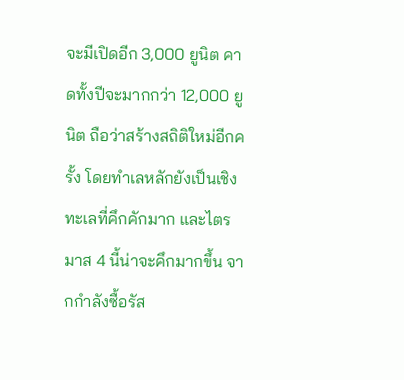จะมีเปิดอีก 3,000 ยูนิต คาดทั้งปีจะมากกว่า 12,000 ยูนิต ถือว่าสร้างสถิติใหม่อีกครั้ง โดยทำเลหลักยังเป็นเชิงทะเลที่คึกคักมาก และไตรมาส 4 นี้น่าจะคึกมากขึ้น จากกำลังซื้อรัส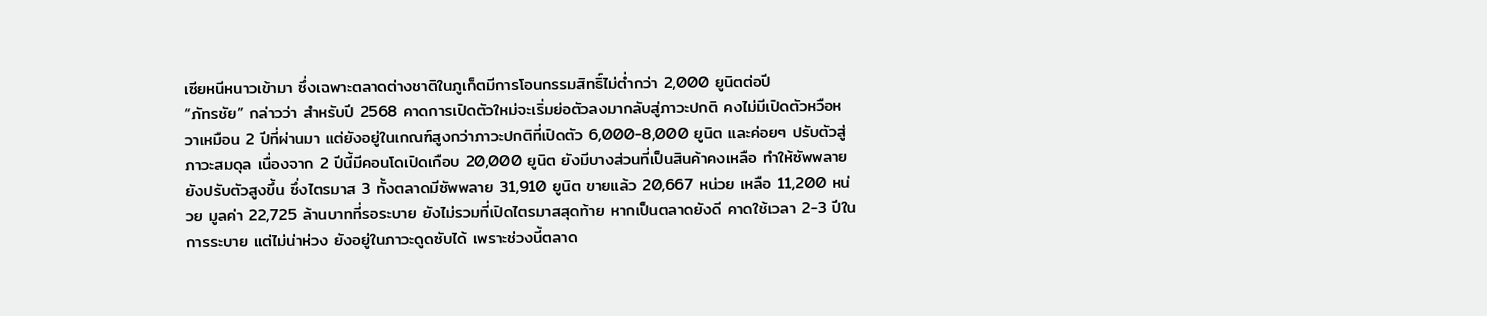เซียหนีหนาวเข้ามา ซึ่งเฉพาะตลาดต่างชาติในภูเก็ตมีการโอนกรรมสิทธิ์ไม่ต่ำกว่า 2,000 ยูนิตต่อปี
“ภัทรชัย” กล่าวว่า สำหรับปี 2568 คาดการเปิดตัวใหม่จะเริ่มย่อตัวลงมากลับสู่ภาวะปกติ คงไม่มีเปิดตัวหวือหวาเหมือน 2 ปีที่ผ่านมา แต่ยังอยู่ในเกณฑ์สูงกว่าภาวะปกติที่เปิดตัว 6,000-8,000 ยูนิต และค่อยๆ ปรับตัวสู่ภาวะสมดุล เนื่องจาก 2 ปีนี้มีคอนโดเปิดเกือบ 20,000 ยูนิต ยังมีบางส่วนที่เป็นสินค้าคงเหลือ ทำให้ซัพพลายยังปรับตัวสูงขึ้น ซึ่งไตรมาส 3 ทั้งตลาดมีซัพพลาย 31,910 ยูนิต ขายแล้ว 20,667 หน่วย เหลือ 11,200 หน่วย มูลค่า 22,725 ล้านบาทที่รอระบาย ยังไม่รวมที่เปิดไตรมาสสุดท้าย หากเป็นตลาดยังดี คาดใช้เวลา 2-3 ปีในการระบาย แต่ไม่น่าห่วง ยังอยู่ในภาวะดูดซับได้ เพราะช่วงนี้ตลาด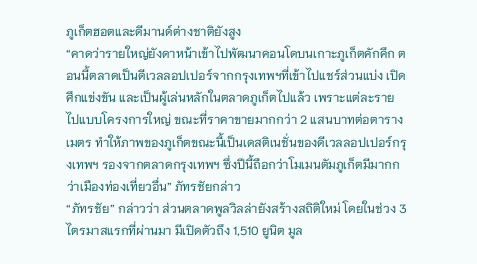ภูเก็ตฮอตและดีมานด์ต่างชาติยังสูง
“คาดว่ารายใหญ่ยังดาหน้าเข้าไปพัฒนาคอนโดบนเกาะภูเก็ตคักคึก ตอนนี้ตลาดเป็นดีเวลลอปเปอร์จากกรุงเทพฯที่เข้าไปแชร์ส่วนแบ่ง เปิดศึกแข่งขัน และเป็นผู้เล่นหลักในตลาดภูเก็ตไปแล้ว เพราะแต่ละรายไปแบบโครงการใหญ่ ขณะที่ราคาขายมากกว่า 2 แสนบาทต่อตารางเมตร ทำให้ภาพของภูเก็ตขณะนี้เป็นเดสติเนชั่นของดีเวลลอปเปอร์กรุงเทพฯ รองจากตลาดกรุงเทพฯ ซึ่งปีนี้ถือกว่าโมเมนตัมภูเก็ตมีมากกว่าเมืองท่องเที่ยวอื่น” ภัทรชัยกล่าว
“ภัทรชัย” กล่าวว่า ส่วนตลาดพูลวิลล่ายังสร้างสถิติใหม่ โดยในช่วง 3 ไตรมาสแรกที่ผ่านมา มีเปิดตัวถึง 1,510 ยูนิต มูล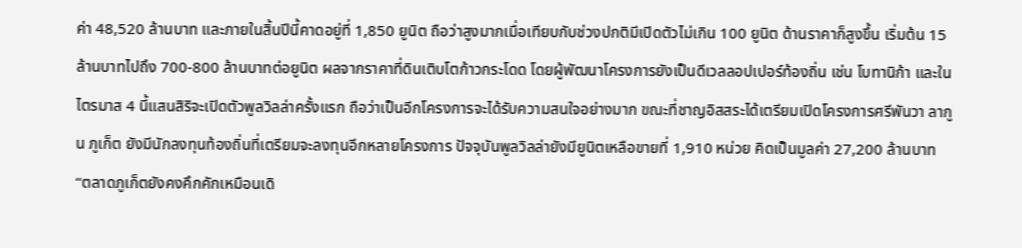ค่า 48,520 ล้านบาท และภายในสิ้นปีนี้คาดอยู่ที่ 1,850 ยูนิต ถือว่าสูงมากเมื่อเทียบกับช่วงปกติมีเปิดตัวไม่เกิน 100 ยูนิต ด้านราคาก็สูงขึ้น เริ่มต้น 15 ล้านบาทไปถึง 700-800 ล้านบาทต่อยูนิต ผลจากราคาที่ดินเติบโตก้าวกระโดด โดยผู้พัฒนาโครงการยังเป็นดีเวลลอปเปอร์ท้องถิ่น เช่น โบทานิก้า และในไตรมาส 4 นี้แสนสิริจะเปิดตัวพูลวิลล่าครั้งแรก ถือว่าเป็นอีกโครงการจะได้รับความสนใจอย่างมาก ขณะที่ชาญอิสสระได้เตรียมเปิดโครงการศรีพันวา ลากูน ภูเก็ต ยังมีนักลงทุนท้องถิ่นที่เตรียมจะลงทุนอีกหลายโครงการ ปัจจุบันพูลวิลล่ายังมียูนิตเหลือขายที่ 1,910 หน่วย คิดเป็นมูลค่า 27,200 ล้านบาท
“ตลาดภูเก็ตยังคงคึกคักเหมือนเดิ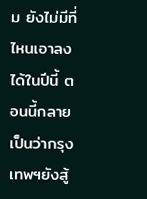ม ยังไม่มีที่ไหนเอาลงได้ในปีนี้ ตอนนี้กลายเป็นว่ากรุงเทพฯยังสู้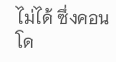ไม่ได้ ซึ่งคอนโด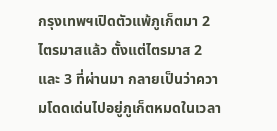กรุงเทพฯเปิดตัวแพ้ภูเก็ตมา 2 ไตรมาสแล้ว ตั้งแต่ไตรมาส 2 และ 3 ที่ผ่านมา กลายเป็นว่าความโดดเด่นไปอยู่ภูเก็ตหมดในเวลา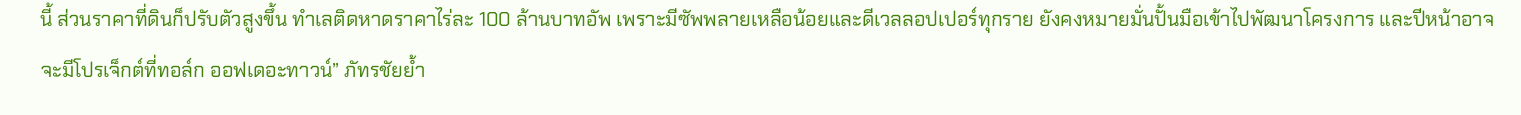นี้ ส่วนราคาที่ดินก็ปรับตัวสูงขึ้น ทำเลติดหาดราคาไร่ละ 100 ล้านบาทอัพ เพราะมีซัพพลายเหลือน้อยและดีเวลลอปเปอร์ทุกราย ยังคงหมายมั่นปั้นมือเข้าไปพัฒนาโครงการ และปีหน้าอาจจะมีโปรเจ็กต์ที่ทอล์ก ออฟเดอะทาวน์” ภัทรชัยย้ำ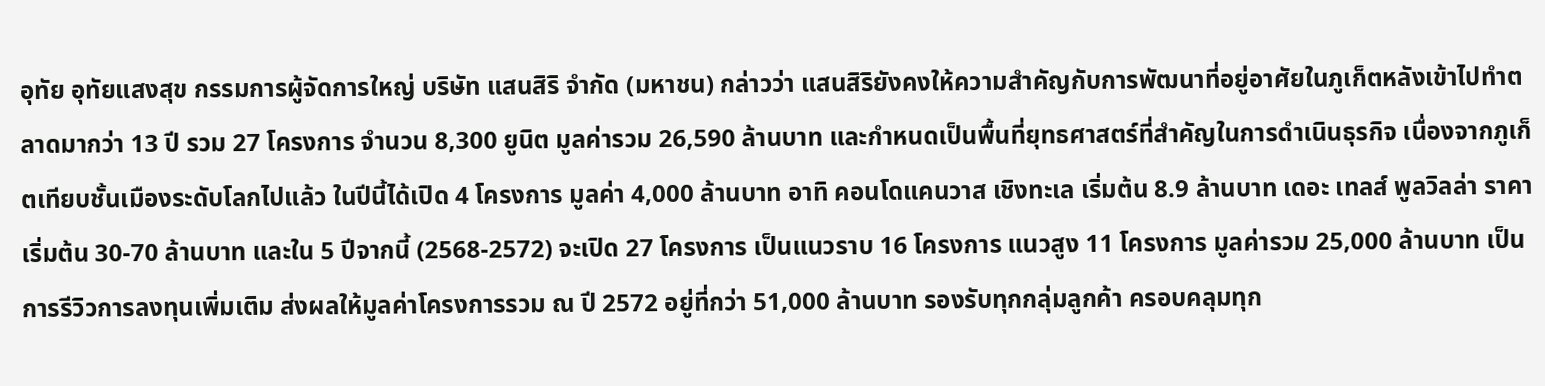อุทัย อุทัยแสงสุข กรรมการผู้จัดการใหญ่ บริษัท แสนสิริ จำกัด (มหาชน) กล่าวว่า แสนสิริยังคงให้ความสำคัญกับการพัฒนาที่อยู่อาศัยในภูเก็ตหลังเข้าไปทำตลาดมากว่า 13 ปี รวม 27 โครงการ จำนวน 8,300 ยูนิต มูลค่ารวม 26,590 ล้านบาท และกำหนดเป็นพื้นที่ยุทธศาสตร์ที่สำคัญในการดำเนินธุรกิจ เนื่องจากภูเก็ตเทียบชั้นเมืองระดับโลกไปแล้ว ในปีนี้ได้เปิด 4 โครงการ มูลค่า 4,000 ล้านบาท อาทิ คอนโดแคนวาส เชิงทะเล เริ่มต้น 8.9 ล้านบาท เดอะ เทลส์ พูลวิลล่า ราคาเริ่มต้น 30-70 ล้านบาท และใน 5 ปีจากนี้ (2568-2572) จะเปิด 27 โครงการ เป็นแนวราบ 16 โครงการ แนวสูง 11 โครงการ มูลค่ารวม 25,000 ล้านบาท เป็นการรีวิวการลงทุนเพิ่มเติม ส่งผลให้มูลค่าโครงการรวม ณ ปี 2572 อยู่ที่กว่า 51,000 ล้านบาท รองรับทุกกลุ่มลูกค้า ครอบคลุมทุก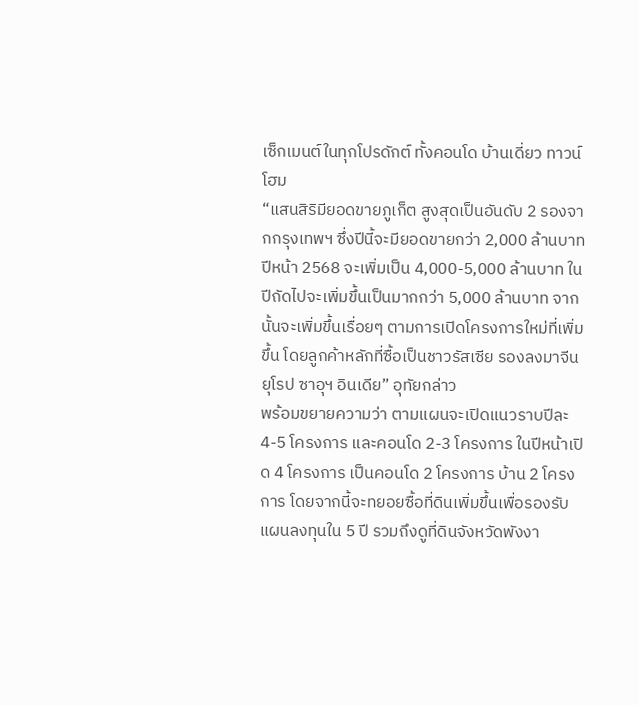เซ็กเมนต์ในทุกโปรดักต์ ทั้งคอนโด บ้านเดี่ยว ทาวน์โฮม
“แสนสิริมียอดขายภูเก็ต สูงสุดเป็นอันดับ 2 รองจากกรุงเทพฯ ซึ่งปีนี้จะมียอดขายกว่า 2,000 ล้านบาท ปีหน้า 2568 จะเพิ่มเป็น 4,000-5,000 ล้านบาท ในปีถัดไปจะเพิ่มขึ้นเป็นมากกว่า 5,000 ล้านบาท จากนั้นจะเพิ่มขึ้นเรื่อยๆ ตามการเปิดโครงการใหม่ที่เพิ่มขึ้น โดยลูกค้าหลักที่ซื้อเป็นชาวรัสเซีย รองลงมาจีน ยุโรป ซาอุฯ อินเดีย” อุทัยกล่าว
พร้อมขยายความว่า ตามแผนจะเปิดแนวราบปีละ 4-5 โครงการ และคอนโด 2-3 โครงการ ในปีหน้าเปิด 4 โครงการ เป็นคอนโด 2 โครงการ บ้าน 2 โครงการ โดยจากนี้จะทยอยซื้อที่ดินเพิ่มขึ้นเพื่อรองรับแผนลงทุนใน 5 ปี รวมถึงดูที่ดินจังหวัดพังงา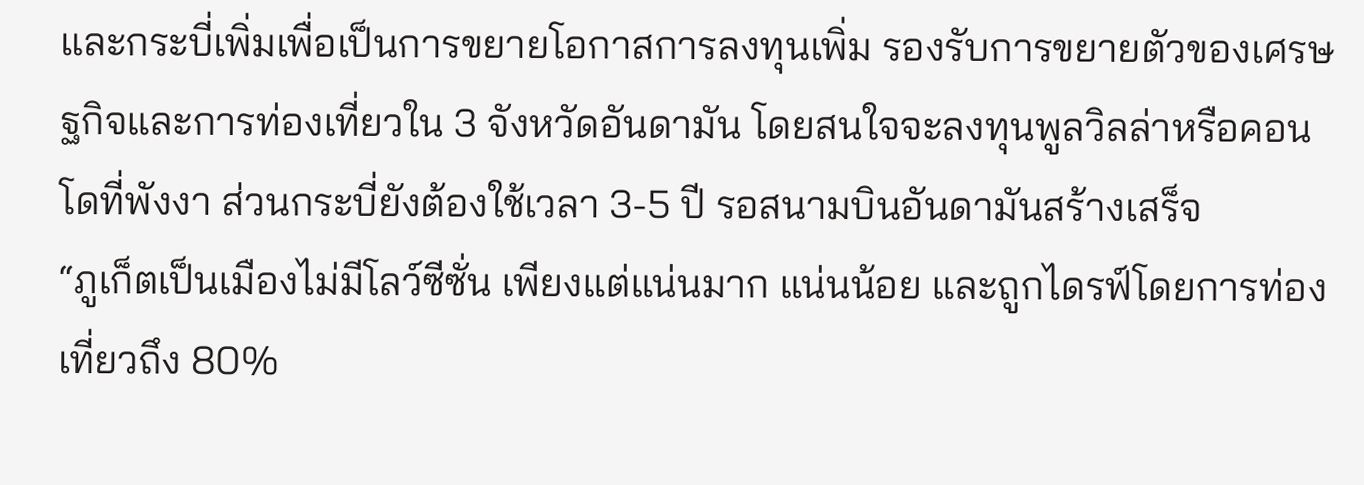และกระบี่เพิ่มเพื่อเป็นการขยายโอกาสการลงทุนเพิ่ม รองรับการขยายตัวของเศรษฐกิจและการท่องเที่ยวใน 3 จังหวัดอันดามัน โดยสนใจจะลงทุนพูลวิลล่าหรือคอนโดที่พังงา ส่วนกระบี่ยังต้องใช้เวลา 3-5 ปี รอสนามบินอันดามันสร้างเสร็จ
“ภูเก็ตเป็นเมืองไม่มีโลว์ซีซั่น เพียงแต่แน่นมาก แน่นน้อย และถูกไดรฟ์โดยการท่องเที่ยวถึง 80%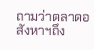ถามว่าตลาดอสังหาฯถึง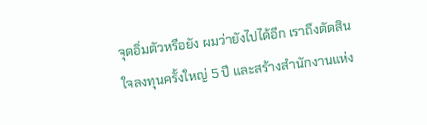จุดอิ่มตัวหรือยัง ผมว่ายังไปได้อีก เราถึงตัดสินใจลงทุนครั้งใหญ่ 5 ปี และสร้างสำนักงานแห่ง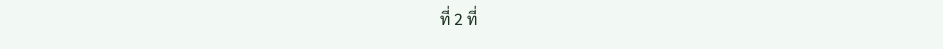ที่ 2 ที่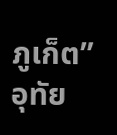ภูเก็ต” อุทัย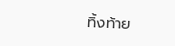ทิ้งท้าย